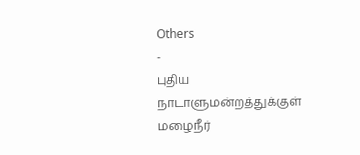Others
-
புதிய நாடாளுமன்றத்துக்குள் மழைநீர்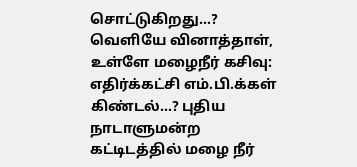சொட்டுகிறது…?
வெளியே வினாத்தாள், உள்ளே மழைநீர் கசிவு: எதிர்க்கட்சி எம்.பி.க்கள் கிண்டல்…? புதிய நாடாளுமன்ற கட்டிடத்தில் மழை நீர்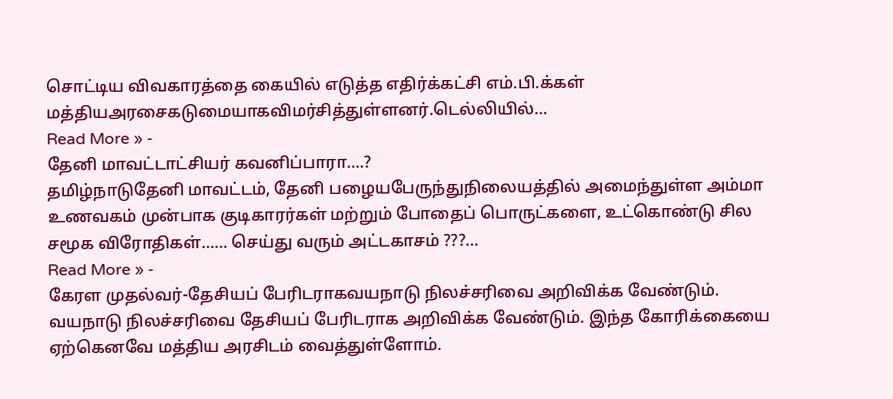சொட்டிய விவகாரத்தை கையில் எடுத்த எதிர்க்கட்சி எம்.பி.க்கள் மத்தியஅரசைகடுமையாகவிமர்சித்துள்ளனர்.டெல்லியில்…
Read More » -
தேனி மாவட்டாட்சியர் கவனிப்பாரா….?
தமிழ்நாடுதேனி மாவட்டம், தேனி பழையபேருந்துநிலையத்தில் அமைந்துள்ள அம்மா உணவகம் முன்பாக குடிகாரர்கள் மற்றும் போதைப் பொருட்களை, உட்கொண்டு சில சமூக விரோதிகள்…… செய்து வரும் அட்டகாசம் ???…
Read More » -
கேரள முதல்வர்-தேசியப் பேரிடராகவயநாடு நிலச்சரிவை அறிவிக்க வேண்டும்.
வயநாடு நிலச்சரிவை தேசியப் பேரிடராக அறிவிக்க வேண்டும். இந்த கோரிக்கையை ஏற்கெனவே மத்திய அரசிடம் வைத்துள்ளோம்.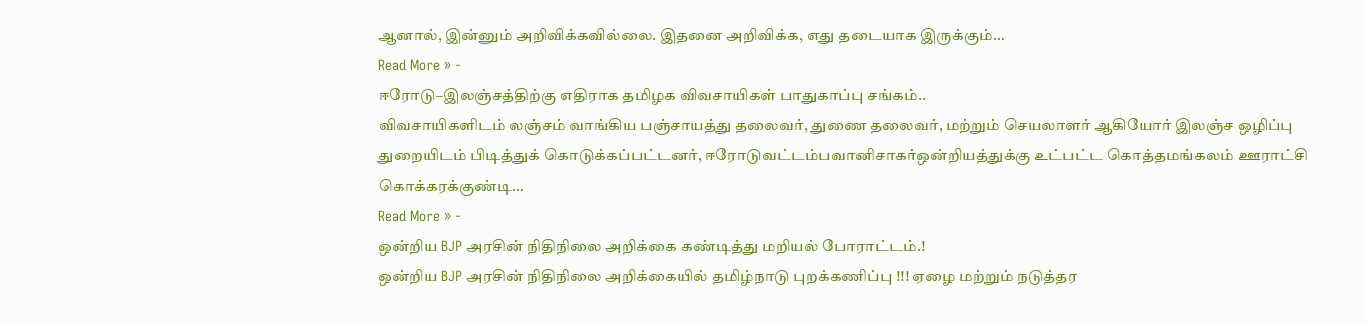ஆனால், இன்னும் அறிவிக்கவில்லை. இதனை அறிவிக்க, எது தடையாக இருக்கும்…
Read More » -
ஈரோடு–இலஞ்சத்திற்கு எதிராக தமிழக விவசாயிகள் பாதுகாப்பு சங்கம்..
விவசாயிகளிடம் லஞ்சம் வாங்கிய பஞ்சாயத்து தலைவர், துணை தலைவர், மற்றும் செயலாளர் ஆகியோர் இலஞ்ச ஒழிப்பு துறையிடம் பிடித்துக் கொடுக்கப்பட்டனர், ஈரோடுவட்டம்பவானிசாகர்ஒன்றியத்துக்கு உட்பட்ட கொத்தமங்கலம் ஊராட்சி கொக்கரக்குண்டி…
Read More » -
ஒன்றிய BJP அரசின் நிதிநிலை அறிக்கை கண்டித்து மறியல் போராட்டம்.!
ஒன்றிய BJP அரசின் நிதிநிலை அறிக்கையில் தமிழ்நாடு புறக்கணிப்பு !!! ஏழை மற்றும் நடுத்தர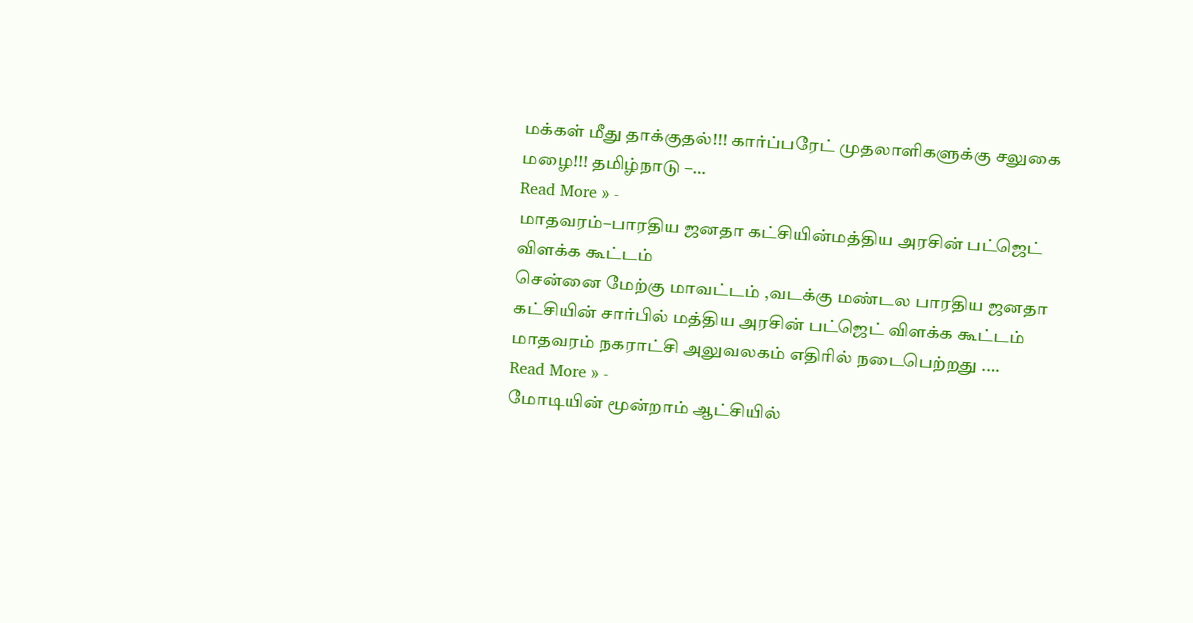மக்கள் மீது தாக்குதல்!!! கார்ப்பரேட் முதலாளிகளுக்கு சலுகை மழை!!! தமிழ்நாடு –…
Read More » -
மாதவரம்–பாரதிய ஜனதா கட்சியின்மத்திய அரசின் பட்ஜெட் விளக்க கூட்டம்
சென்னை மேற்கு மாவட்டம் ,வடக்கு மண்டல பாரதிய ஜனதா கட்சியின் சார்பில் மத்திய அரசின் பட்ஜெட் விளக்க கூட்டம் மாதவரம் நகராட்சி அலுவலகம் எதிரில் நடைபெற்றது .…
Read More » -
மோடியின் மூன்றாம் ஆட்சியில்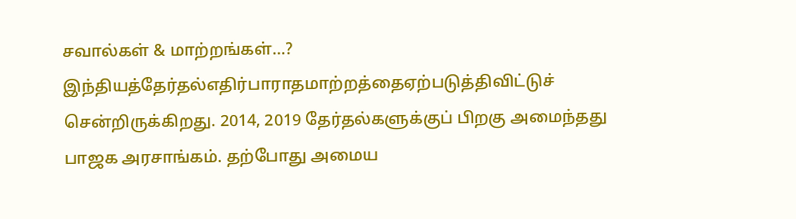சவால்கள் & மாற்றங்கள்…?
இந்தியத்தேர்தல்எதிர்பாராதமாற்றத்தைஏற்படுத்திவிட்டுச் சென்றிருக்கிறது. 2014, 2019 தேர்தல்களுக்குப் பிறகு அமைந்தது பாஜக அரசாங்கம். தற்போது அமைய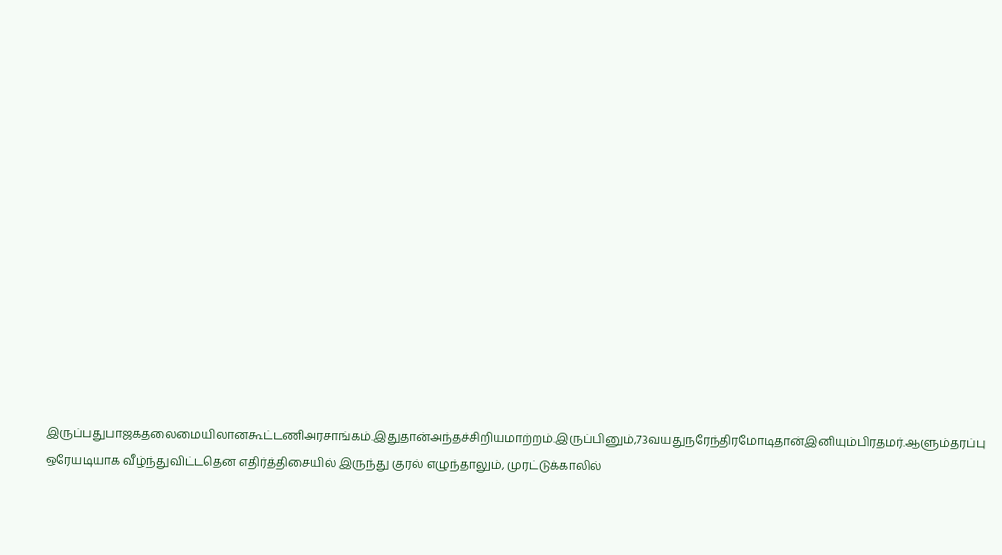இருப்பதுபாஜகதலைமையிலானகூட்டணிஅரசாங்கம்.இதுதான்அந்தச்சிறியமாற்றம்.இருப்பினும்,73வயதுநரேந்திரமோடிதான்இனியும்பிரதமர்.ஆளும்தரப்பு ஒரேயடியாக வீழ்ந்துவிட்டதென எதிர்த்திசையில் இருந்து குரல் எழுந்தாலும், முரட்டுக்காலில்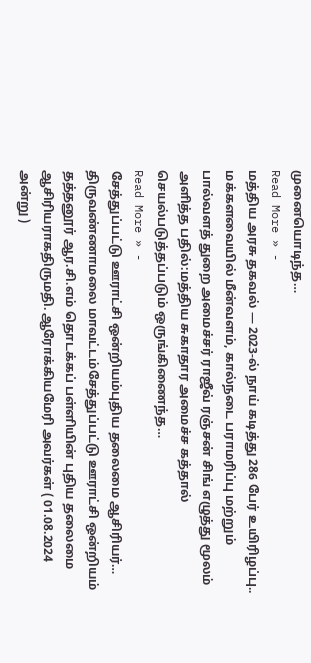முனையொடிந்த…
Read More » -
மத்திய அரசு தகவல் — 2023-ல் நாய் கடித்து 286 பேர் உயிரிழப்பு..
மக்களவையில் மீன்வளம், கால்நடை பராமரிப்பு மற்றும் பால்வளத் துறை அமைச்சர் ராஜீவ் ரஞ்சன் சிங் எழுத்து மூலம் அளித்த பதில்:மத்திய சுகாதார அமைச்ச கத்தால் செயல்படுத்தப்படும் ஒருங்கிணைந்த…
Read More » -
சேத்துப்பட்டு ஊராட்சி ஒன்றியம்புதிய தலைமை ஆசிரியர்…
திருவண்ணாமலை மாவட்டம்சேத்துப்பட்டு ஊராட்சி ஒன்றியம் தத்தனூர் ஆர.சி.எம் தொடக்கப் பள்ளியின் புதிய தலைமை ஆசிரியராகதிருமதி. ஆரோக்கியமேரி அவர்கள் ( 01.08.2024 அன்று )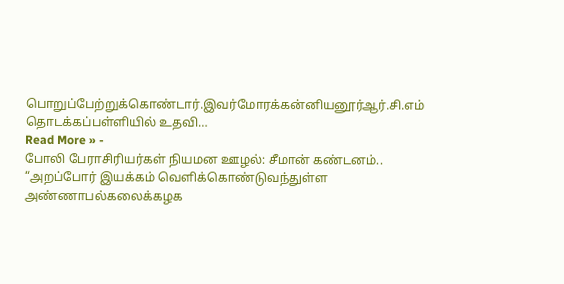பொறுப்பேற்றுக்கொண்டார்.இவர்மோரக்கன்னியனூர்ஆர்.சி.எம் தொடக்கப்பள்ளியில் உதவி…
Read More » -
போலி பேராசிரியர்கள் நியமன ஊழல்: சீமான் கண்டனம்..
“அறப்போர் இயக்கம் வெளிக்கொண்டுவந்துள்ள அண்ணாபல்கலைக்கழக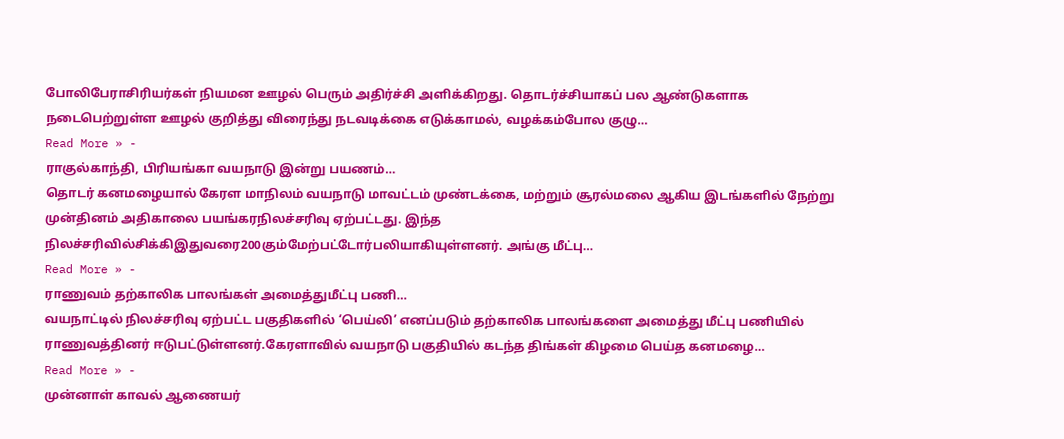போலிபேராசிரியர்கள் நியமன ஊழல் பெரும் அதிர்ச்சி அளிக்கிறது. தொடர்ச்சியாகப் பல ஆண்டுகளாக நடைபெற்றுள்ள ஊழல் குறித்து விரைந்து நடவடிக்கை எடுக்காமல், வழக்கம்போல குழு…
Read More » -
ராகுல்காந்தி, பிரியங்கா வயநாடு இன்று பயணம்…
தொடர் கனமழையால் கேரள மாநிலம் வயநாடு மாவட்டம் முண்டக்கை, மற்றும் சூரல்மலை ஆகிய இடங்களில் நேற்று முன்தினம் அதிகாலை பயங்கரநிலச்சரிவு ஏற்பட்டது. இந்த நிலச்சரிவில்சிக்கிஇதுவரை200கும்மேற்பட்டோர்பலியாகியுள்ளனர். அங்கு மீட்பு…
Read More » -
ராணுவம் தற்காலிக பாலங்கள் அமைத்துமீட்பு பணி…
வயநாட்டில் நிலச்சரிவு ஏற்பட்ட பகுதிகளில் ‘பெய்லி’ எனப்படும் தற்காலிக பாலங்களை அமைத்து மீட்பு பணியில் ராணுவத்தினர் ஈடுபட்டுள்ளனர்.கேரளாவில் வயநாடு பகுதியில் கடந்த திங்கள் கிழமை பெய்த கனமழை…
Read More » -
முன்னாள் காவல் ஆணையர்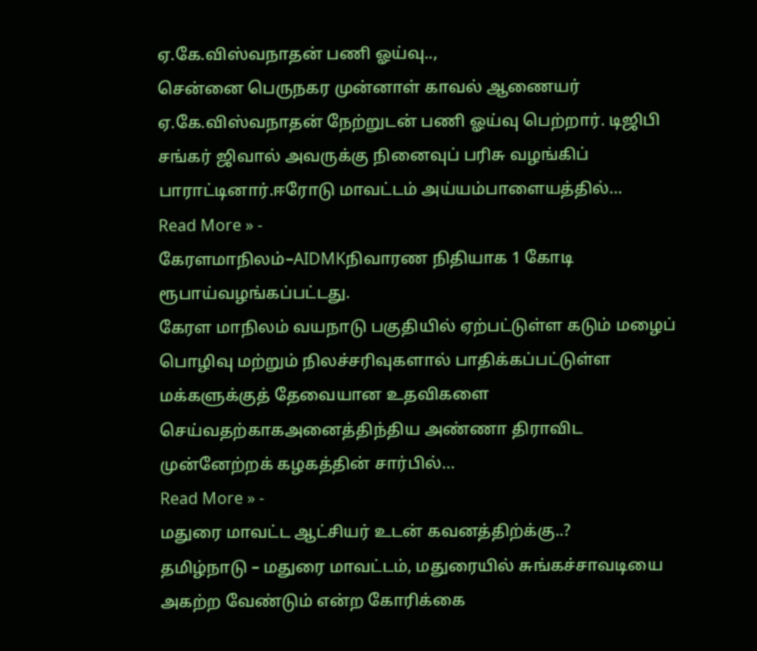ஏ.கே.விஸ்வநாதன் பணி ஓய்வு..,
சென்னை பெருநகர முன்னாள் காவல் ஆணையர் ஏ.கே.விஸ்வநாதன் நேற்றுடன் பணி ஓய்வு பெற்றார். டிஜிபி சங்கர் ஜிவால் அவருக்கு நினைவுப் பரிசு வழங்கிப் பாராட்டினார்.ஈரோடு மாவட்டம் அய்யம்பாளையத்தில்…
Read More » -
கேரளமாநிலம்–AIDMKநிவாரண நிதியாக 1 கோடி ரூபாய்வழங்கப்பட்டது.
கேரள மாநிலம் வயநாடு பகுதியில் ஏற்பட்டுள்ள கடும் மழைப் பொழிவு மற்றும் நிலச்சரிவுகளால் பாதிக்கப்பட்டுள்ள மக்களுக்குத் தேவையான உதவிகளை செய்வதற்காகஅனைத்திந்திய அண்ணா திராவிட முன்னேற்றக் கழகத்தின் சார்பில்…
Read More » -
மதுரை மாவட்ட ஆட்சியர் உடன் கவனத்திற்க்கு..?
தமிழ்நாடு – மதுரை மாவட்டம், மதுரையில் சுங்கச்சாவடியை அகற்ற வேண்டும் என்ற கோரிக்கை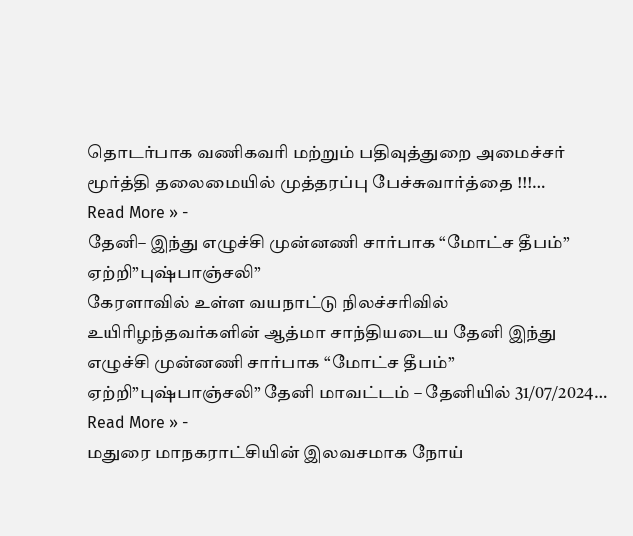தொடர்பாக வணிகவரி மற்றும் பதிவுத்துறை அமைச்சர் மூர்த்தி தலைமையில் முத்தரப்பு பேச்சுவார்த்தை !!!…
Read More » -
தேனி– இந்து எழுச்சி முன்னணி சார்பாக “மோட்ச தீபம்” ஏற்றி”புஷ்பாஞ்சலி”
கேரளாவில் உள்ள வயநாட்டு நிலச்சரிவில் உயிரிழந்தவர்களின் ஆத்மா சாந்தியடைய தேனி இந்து எழுச்சி முன்னணி சார்பாக “மோட்ச தீபம்” ஏற்றி”புஷ்பாஞ்சலி” தேனி மாவட்டம் – தேனியில் 31/07/2024…
Read More » -
மதுரை மாநகராட்சியின் இலவசமாக நோய்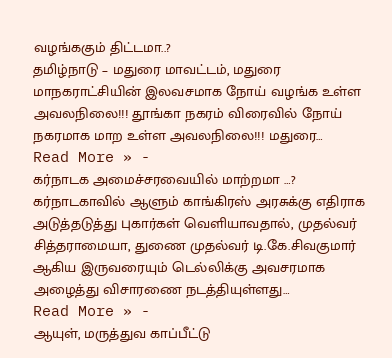வழங்ககும் திட்டமா..?
தமிழ்நாடு – மதுரை மாவட்டம், மதுரை மாநகராட்சியின் இலவசமாக நோய் வழங்க உள்ள அவலநிலை!!! தூங்கா நகரம் விரைவில் நோய் நகரமாக மாற உள்ள அவலநிலை!!! மதுரை…
Read More » -
கர்நாடக அமைச்சரவையில் மாற்றமா …?
கர்நாடகாவில் ஆளும் காங்கிரஸ் அரசுக்கு எதிராக அடுத்தடுத்து புகார்கள் வெளியாவதால், முதல்வர் சித்தராமையா, துணை முதல்வர் டி.கே.சிவகுமார் ஆகிய இருவரையும் டெல்லிக்கு அவசரமாக அழைத்து விசாரணை நடத்தியுள்ளது…
Read More » -
ஆயுள், மருத்துவ காப்பீட்டு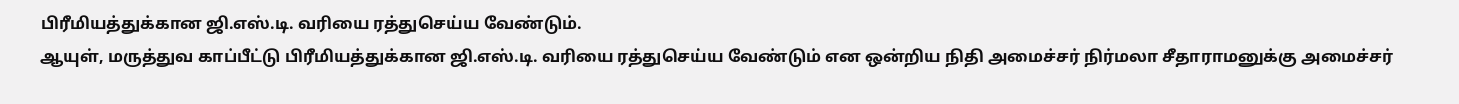பிரீமியத்துக்கான ஜி.எஸ்.டி. வரியை ரத்துசெய்ய வேண்டும்.
ஆயுள், மருத்துவ காப்பீட்டு பிரீமியத்துக்கான ஜி.எஸ்.டி. வரியை ரத்துசெய்ய வேண்டும் என ஒன்றிய நிதி அமைச்சர் நிர்மலா சீதாராமனுக்கு அமைச்சர்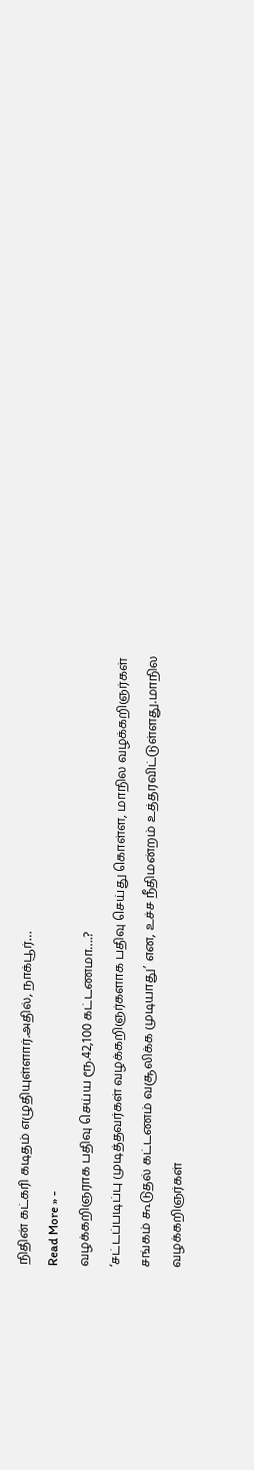நிதின் கட்கரி கடிதம் எழுதியுள்ளார்.அதில், நாக்பூர்…
Read More » -
வழக்கறிஞராக பதிவு செய்ய ரூ.42,100 கட்டணமா….?
‘சட்டப்படிப்பு முடித்தவர்கள் வழக்கறிஞர்களாக பதிவு செய்து கொள்ள, மாநில வழக்கறிஞர்கள் சங்கம் கூடுதல் கட்டணம் வசூலிக்க முடியாது’ என, உச்ச நீதிமன்றம் உத்தரவிட்டுள்ளது.மாநில வழக்கறிஞர்கள்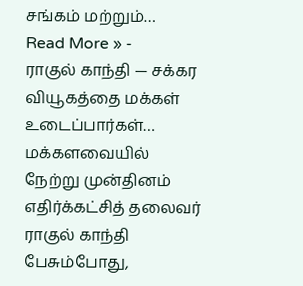சங்கம் மற்றும்…
Read More » -
ராகுல் காந்தி — சக்கர வியூகத்தை மக்கள் உடைப்பார்கள்…
மக்களவையில் நேற்று முன்தினம் எதிர்க்கட்சித் தலைவர் ராகுல் காந்தி பேசும்போது,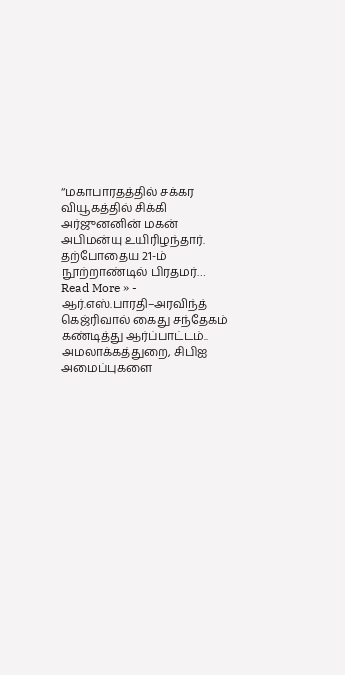‘‘மகாபாரதத்தில் சக்கர வியூகத்தில் சிக்கி அர்ஜுனனின் மகன் அபிமன்யு உயிரிழந்தார். தற்போதைய 21-ம் நூற்றாண்டில் பிரதமர்…
Read More » -
ஆர்.எஸ்.பாரதி–அரவிந்த் கெஜ்ரிவால் கைது சந்தேகம் கண்டித்து ஆர்ப்பாட்டம்..
அமலாக்கத்துறை, சிபிஐ அமைப்புகளை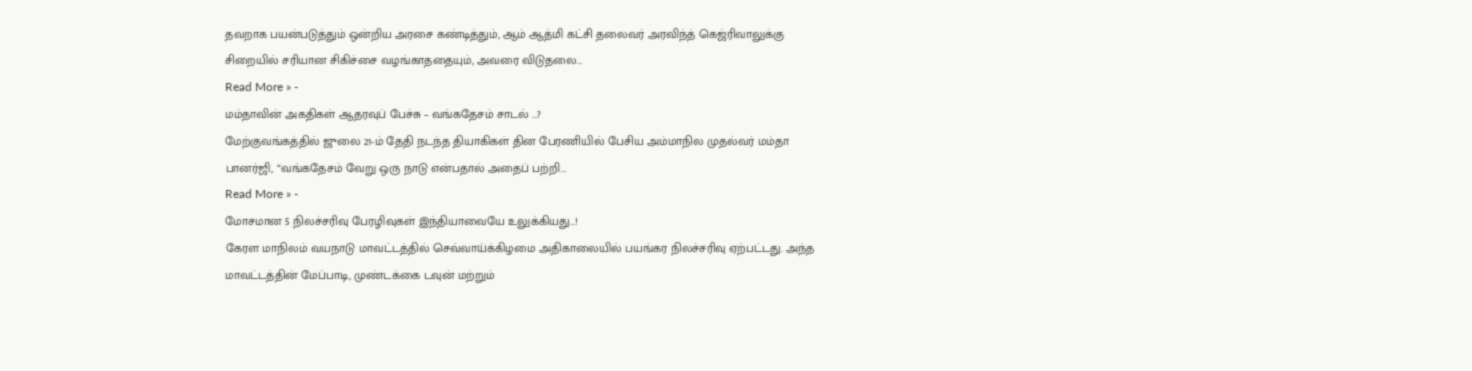தவறாக பயன்படுத்தும் ஒன்றிய அரசை கண்டித்தும், ஆம் ஆத்மி கட்சி தலைவர் அரவிந்த் கெஜ்ரிவாலுக்கு சிறையில் சரியான சிகிச்சை வழங்காததையும், அவரை விடுதலை…
Read More » -
மம்தாவின் அகதிகள் ஆதரவுப் பேச்சு – வங்கதேசம் சாடல் …?
மேற்குவங்கத்தில் ஜுலை 21-ம் தேதி நடந்த தியாகிகள் தின பேரணியில் பேசிய அம்மாநில முதல்வர் மம்தா பானர்ஜி, “வங்கதேசம் வேறு ஒரு நாடு என்பதால் அதைப் பற்றி…
Read More » -
மோசமான 5 நிலச்சரிவு பேரழிவுகள் இந்தியாவையே உலுக்கியது…!
கேரள மாநிலம் வயநாடு மாவட்டத்தில் செவ்வாய்க்கிழமை அதிகாலையில் பயங்கர நிலச்சரிவு ஏற்பட்டது. அந்த மாவட்டத்தின் மேப்பாடி, முண்டக்கை டவுன் மற்றும்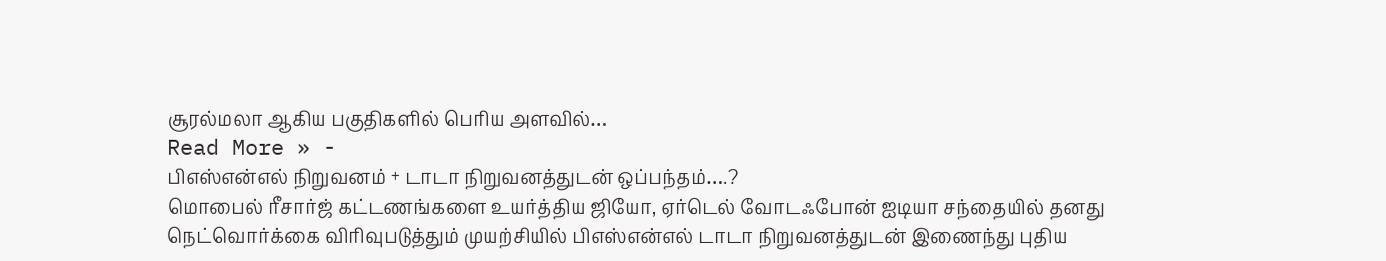சூரல்மலா ஆகிய பகுதிகளில் பெரிய அளவில்…
Read More » -
பிஎஸ்என்எல் நிறுவனம் + டாடா நிறுவனத்துடன் ஒப்பந்தம்….?
மொபைல் ரீசார்ஜ் கட்டணங்களை உயர்த்திய ஜியோ, ஏர்டெல் வோடஃபோன் ஐடியா சந்தையில் தனது நெட்வொர்க்கை விரிவுபடுத்தும் முயற்சியில் பிஎஸ்என்எல் டாடா நிறுவனத்துடன் இணைந்து புதிய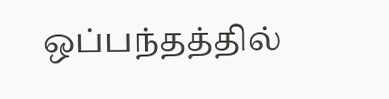ஒப்பந்தத்தில்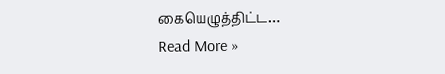கையெழுத்திட்ட…
Read More »